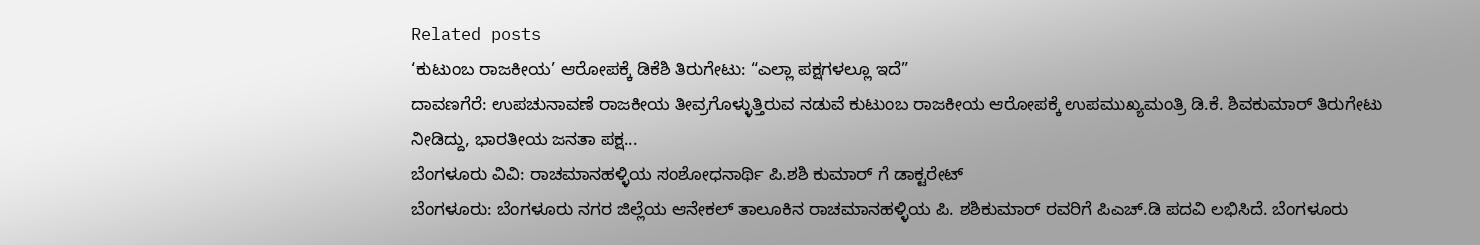Related posts
‘ಕುಟುಂಬ ರಾಜಕೀಯ’ ಆರೋಪಕ್ಕೆ ಡಿಕೆಶಿ ತಿರುಗೇಟು: “ಎಲ್ಲಾ ಪಕ್ಷಗಳಲ್ಲೂ ಇದೆ”
ದಾವಣಗೆರೆ: ಉಪಚುನಾವಣೆ ರಾಜಕೀಯ ತೀವ್ರಗೊಳ್ಳುತ್ತಿರುವ ನಡುವೆ ಕುಟುಂಬ ರಾಜಕೀಯ ಆರೋಪಕ್ಕೆ ಉಪಮುಖ್ಯಮಂತ್ರಿ ಡಿ.ಕೆ. ಶಿವಕುಮಾರ್ ತಿರುಗೇಟು ನೀಡಿದ್ದು, ಭಾರತೀಯ ಜನತಾ ಪಕ್ಷ...
ಬೆಂಗಳೂರು ವಿವಿ: ರಾಚಮಾನಹಳ್ಳಿಯ ಸಂಶೋಧನಾರ್ಥಿ ಪಿ.ಶಶಿ ಕುಮಾರ್ ಗೆ ಡಾಕ್ಟರೇಟ್
ಬೆಂಗಳೂರು: ಬೆಂಗಳೂರು ನಗರ ಜಿಲ್ಲೆಯ ಆನೇಕಲ್ ತಾಲೂಕಿನ ರಾಚಮಾನಹಳ್ಳಿಯ ಪಿ. ಶಶಿಕುಮಾರ್ ರವರಿಗೆ ಪಿಎಚ್.ಡಿ ಪದವಿ ಲಭಿಸಿದೆ. ಬೆಂಗಳೂರು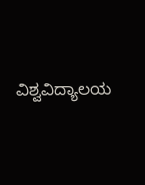ವಿಶ್ವವಿದ್ಯಾಲಯ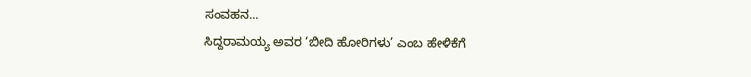ಸಂವಹನ...
ಸಿದ್ದರಾಮಯ್ಯ ಅವರ ‘ಬೀದಿ ಹೋರಿಗಳು’ ಎಂಬ ಹೇಳಿಕೆಗೆ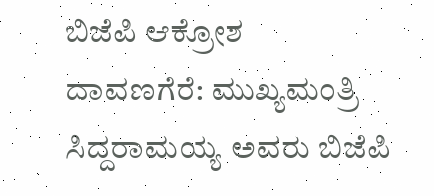ಬಿಜೆಪಿ ಆಕ್ರೋಶ
ದಾವಣಗೆರೆ: ಮುಖ್ಯಮಂತ್ರಿ ಸಿದ್ದರಾಮಯ್ಯ ಅವರು ಬಿಜೆಪಿ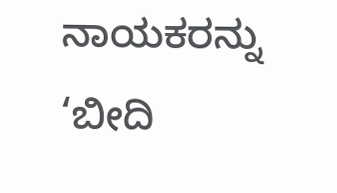ನಾಯಕರನ್ನು ‘ಬೀದಿ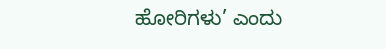ಹೋರಿಗಳು’ ಎಂದು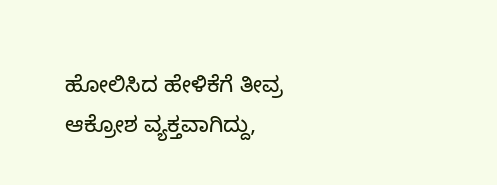ಹೋಲಿಸಿದ ಹೇಳಿಕೆಗೆ ತೀವ್ರ ಆಕ್ರೋಶ ವ್ಯಕ್ತವಾಗಿದ್ದು,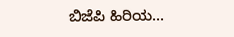ಬಿಜೆಪಿ ಹಿರಿಯ...